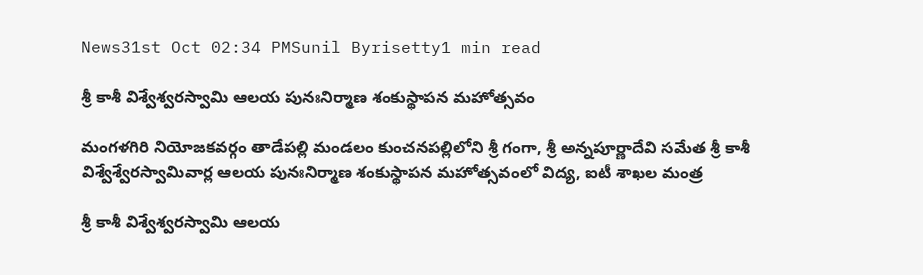News31st Oct 02:34 PMSunil Byrisetty1 min read

శ్రీ కాశీ విశ్వేశ్వరస్వామి ఆలయ పునఃనిర్మాణ శంకుస్థాపన మహోత్సవం

మంగళగిరి నియోజకవర్గం తాడేపల్లి మండలం కుంచనపల్లిలోని శ్రీ గంగా, శ్రీ అన్నపూర్ణాదేవి సమేత శ్రీ కాశీ విశ్వేశ్వేరస్వామివార్ల ఆలయ పునఃనిర్మాణ శంకుస్థాపన మహోత్సవంలో విద్య, ఐటీ శాఖల మంత్ర

శ్రీ కాశీ విశ్వేశ్వరస్వామి ఆలయ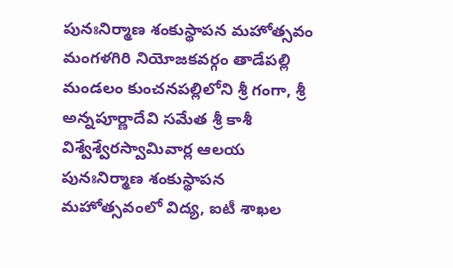పునఃనిర్మాణ శంకుస్థాపన మహోత్సవం
మంగళగిరి నియోజకవర్గం తాడేపల్లి మండలం కుంచనపల్లిలోని శ్రీ గంగా, శ్రీ అన్నపూర్ణాదేవి సమేత శ్రీ కాశీ విశ్వేశ్వేరస్వామివార్ల ఆలయ పునఃనిర్మాణ శంకుస్థాపన మహోత్సవంలో విద్య, ఐటీ శాఖల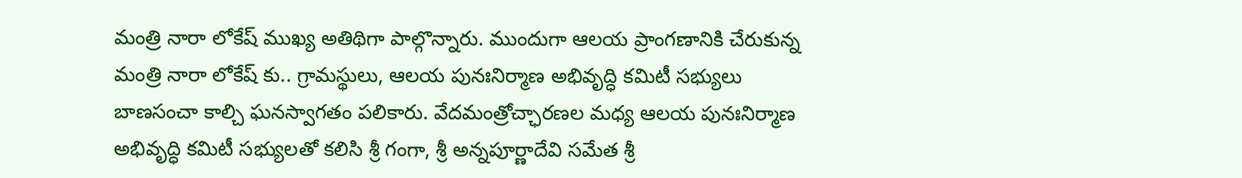మంత్రి నారా లోకేష్ ముఖ్య అతిథిగా పాల్గొన్నారు. ముందుగా ఆలయ ప్రాంగణానికి చేరుకున్న మంత్రి నారా లోకేష్ కు.. గ్రామస్థులు, ఆలయ పునఃనిర్మాణ అభివృద్ధి కమిటీ సభ్యులు బాణసంచా కాల్చి ఘనస్వాగతం పలికారు. వేదమంత్రోచ్ఛారణల మధ్య ఆలయ పునఃనిర్మాణ అభివృద్ధి కమిటీ సభ్యులతో కలిసి శ్రీ గంగా, శ్రీ అన్నపూర్ణాదేవి సమేత శ్రీ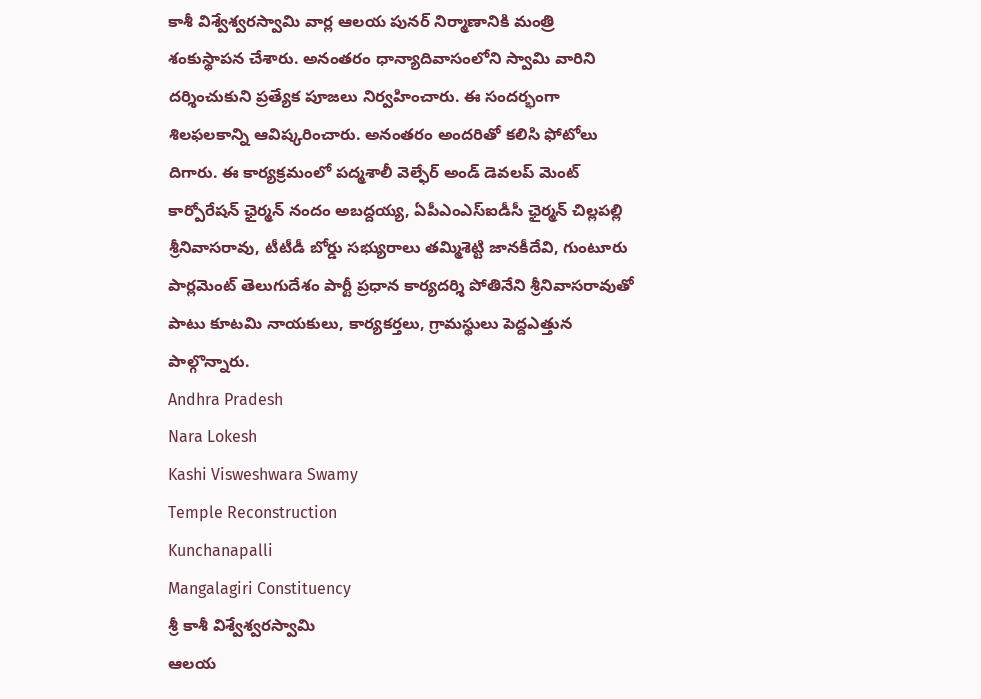కాశీ విశ్వేశ్వరస్వామి వార్ల ఆలయ పునర్ నిర్మాణానికి మంత్రి శంకుస్థాపన చేశారు. అనంతరం ధాన్యాదివాసంలోని స్వామి వారిని దర్శించుకుని ప్రత్యేక పూజలు నిర్వహించారు. ఈ సందర్భంగా శిలఫలకాన్ని ఆవిష్కరించారు. అనంతరం అందరితో కలిసి ఫోటోలు దిగారు. ఈ కార్యక్రమంలో పద్మశాలీ వెల్ఫేర్ అండ్ డెవలప్ మెంట్ కార్పోరేషన్ ఛైర్మన్‌ నందం అబద్దయ్య, ఏపీఎంఎస్ఐడీసీ ఛైర్మన్ చిల్లపల్లి శ్రీనివాసరావు, టీటీడీ బోర్డు సభ్యురాలు తమ్మిశెట్టి జానకీదేవి, గుంటూరు పార్లమెంట్ తెలుగుదేశం పార్టీ ప్రధాన కార్యదర్శి పోతినేని శ్రీనివాసరావుతో పాటు కూటమి నాయకులు, కార్యకర్తలు, గ్రామస్థులు పెద్దఎత్తున పాల్గొన్నారు.
Andhra Pradesh
Nara Lokesh
Kashi Visweshwara Swamy
Temple Reconstruction
Kunchanapalli
Mangalagiri Constituency
శ్రీ కాశీ విశ్వేశ్వరస్వామి
ఆలయ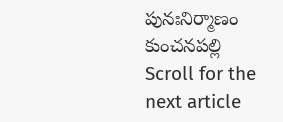పునఃనిర్మాణం
కుంచనపల్లి
Scroll for the next article